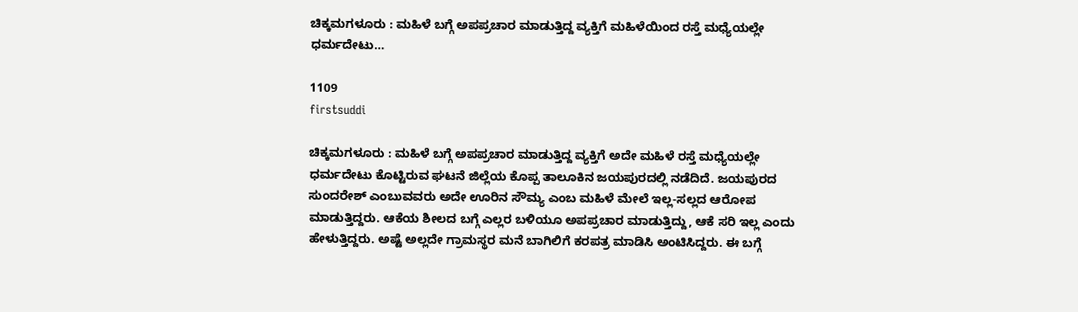ಚಿಕ್ಕಮಗಳೂರು : ಮಹಿಳೆ ಬಗ್ಗೆ ಅಪಪ್ರಚಾರ ಮಾಡುತ್ತಿದ್ದ ವ್ಯಕ್ತಿಗೆ ಮಹಿಳೆಯಿಂದ ರಸ್ತೆ ಮಧ್ಯೆಯಲ್ಲೇ ಧರ್ಮದೇಟು…

1109
firstsuddi

ಚಿಕ್ಕಮಗಳೂರು : ಮಹಿಳೆ ಬಗ್ಗೆ ಅಪಪ್ರಚಾರ ಮಾಡುತ್ತಿದ್ದ ವ್ಯಕ್ತಿಗೆ ಅದೇ ಮಹಿಳೆ ರಸ್ತೆ ಮಧ್ಯೆಯಲ್ಲೇ ಧರ್ಮದೇಟು ಕೊಟ್ಟಿರುವ ಘಟನೆ ಜಿಲ್ಲೆಯ ಕೊಪ್ಪ ತಾಲೂಕಿನ ಜಯಪುರದಲ್ಲಿ ನಡೆದಿದೆ. ಜಯಪುರದ ಸುಂದರೇಶ್ ಎಂಬುವವರು ಅದೇ ಊರಿನ ಸೌಮ್ಯ ಎಂಬ ಮಹಿಳೆ ಮೇಲೆ ಇಲ್ಲ-ಸಲ್ಲದ ಆರೋಪ ಮಾಡುತ್ತಿದ್ದರು. ಆಕೆಯ ಶೀಲದ ಬಗ್ಗೆ ಎಲ್ಲರ ಬಳಿಯೂ ಅಪಪ್ರಚಾರ ಮಾಡುತ್ತಿದ್ದು, ಆಕೆ ಸರಿ ಇಲ್ಲ ಎಂದು ಹೇಳುತ್ತಿದ್ದರು. ಅಷ್ಟೆ ಅಲ್ಲದೇ ಗ್ರಾಮಸ್ಥರ ಮನೆ ಬಾಗಿಲಿಗೆ ಕರಪತ್ರ ಮಾಡಿಸಿ ಅಂಟಿಸಿದ್ದರು. ಈ ಬಗ್ಗೆ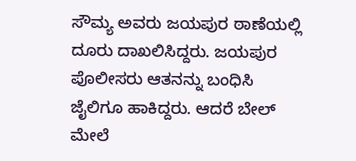ಸೌಮ್ಯ ಅವರು ಜಯಪುರ ಠಾಣೆಯಲ್ಲಿ ದೂರು ದಾಖಲಿಸಿದ್ದರು. ಜಯಪುರ ಪೊಲೀಸರು ಆತನನ್ನು ಬಂಧಿಸಿ ಜೈಲಿಗೂ ಹಾಕಿದ್ದರು. ಆದರೆ ಬೇಲ್ ಮೇಲೆ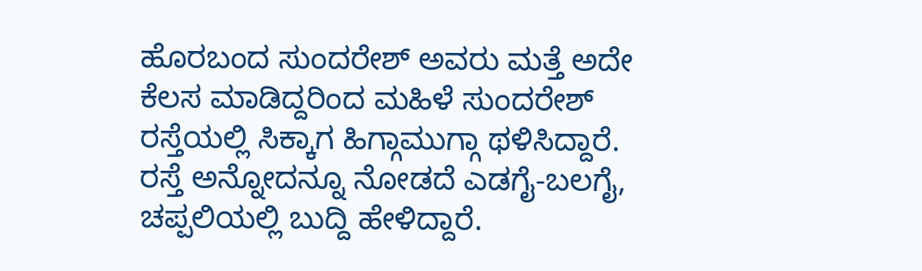ಹೊರಬಂದ ಸುಂದರೇಶ್ ಅವರು ಮತ್ತೆ ಅದೇ ಕೆಲಸ ಮಾಡಿದ್ದರಿಂದ ಮಹಿಳೆ ಸುಂದರೇಶ್ ರಸ್ತೆಯಲ್ಲಿ ಸಿಕ್ಕಾಗ ಹಿಗ್ಗಾಮುಗ್ಗಾ ಥಳಿಸಿದ್ದಾರೆ. ರಸ್ತೆ ಅನ್ನೋದನ್ನೂ ನೋಡದೆ ಎಡಗೈ-ಬಲಗೈ, ಚಪ್ಪಲಿಯಲ್ಲಿ ಬುದ್ದಿ ಹೇಳಿದ್ದಾರೆ.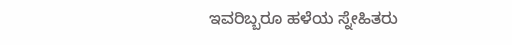ಇವರಿಬ್ಬರೂ ಹಳೆಯ ಸ್ನೇಹಿತರು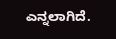ಎನ್ನಲಾಗಿದೆ.